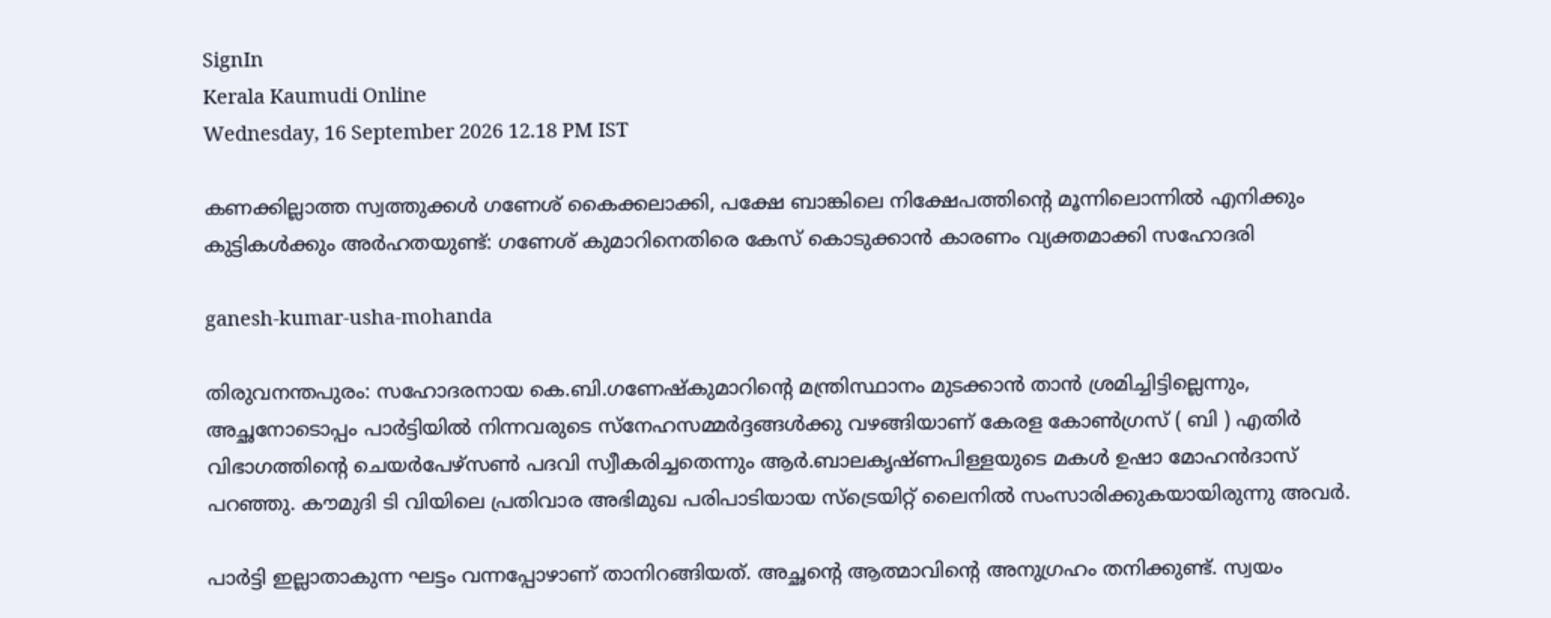SignIn
Kerala Kaumudi Online
Wednesday, 16 September 2026 12.18 PM IST

കണക്കില്ലാത്ത സ്വത്തുക്കൾ ഗണേശ് കൈക്കലാക്കി, പക്ഷേ ബാങ്കിലെ നിക്ഷേപത്തിന്റെ മൂന്നിലൊന്നിൽ എനിക്കും കുട്ടികൾക്കും അർഹതയുണ്ട്: ഗണേശ് കുമാറിനെതിരെ കേസ് കൊടുക്കാൻ കാരണം വ്യക്തമാക്കി സഹോദരി

ganesh-kumar-usha-mohanda

തിരുവനന്തപുരം: സഹോദരനായ കെ.ബി.ഗണേഷ്കുമാറിന്റെ മന്ത്രിസ്ഥാനം മുടക്കാൻ താൻ ശ്രമിച്ചിട്ടില്ലെന്നും, അച്ഛനോടൊപ്പം പാർട്ടിയിൽ നിന്നവരുടെ സ്നേഹസമ്മർദ്ദങ്ങൾക്കു വഴങ്ങിയാണ് കേരള കോൺഗ്രസ് ( ബി ) എതിർ വിഭാഗത്തിന്റെ ചെയർപേഴ്സൺ പദവി സ്വീകരിച്ചതെന്നും ആർ.ബാലകൃഷ്ണപിള്ളയുടെ മകൾ ഉഷാ മോഹൻദാസ് പറഞ്ഞു. കൗമുദി ടി വിയിലെ പ്രതിവാര അഭിമുഖ പരിപാടിയായ സ്ട്രെയിറ്റ് ലൈനിൽ സംസാരിക്കുകയായിരുന്നു അവർ.

പാർട്ടി ഇല്ലാതാകുന്ന ഘട്ടം വന്നപ്പോഴാണ് താനിറങ്ങിയത്. അച്ഛന്റെ ആത്മാവിന്റെ അനുഗ്രഹം തനിക്കുണ്ട്. സ്വയം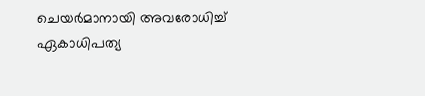ചെയർമാനായി അവരോധിച്ച് ഏകാധിപത്യ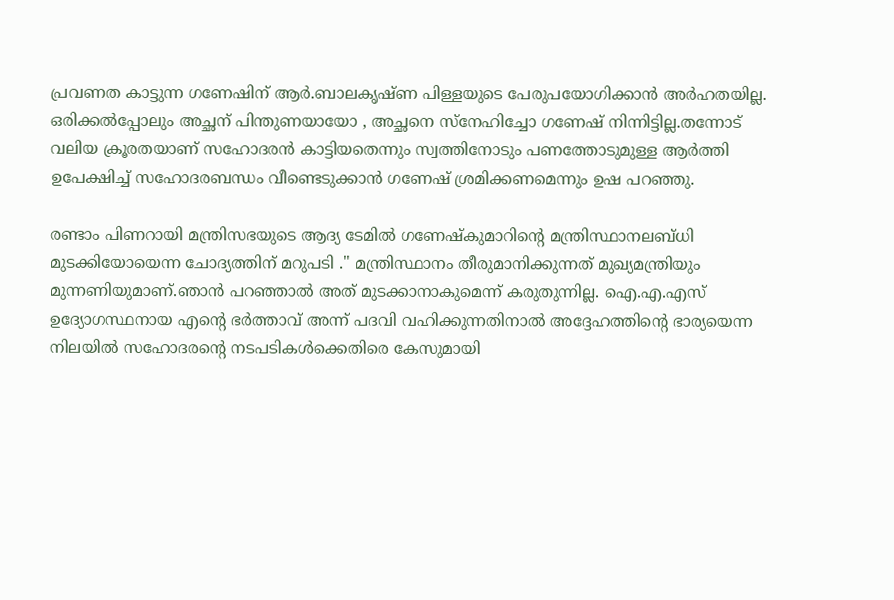പ്രവണത കാട്ടുന്ന ഗണേഷിന് ആർ.ബാലകൃഷ്ണ പിള്ളയുടെ പേരുപയോഗിക്കാൻ അർഹതയില്ല. ഒരിക്കൽപ്പോലും അച്ഛന് പിന്തുണയായോ , അച്ഛനെ സ്നേഹിച്ചോ ഗണേഷ് നിന്നിട്ടില്ല.തന്നോട് വലിയ ക്രൂരതയാണ് സഹോദരൻ കാട്ടിയതെന്നും സ്വത്തിനോടും പണത്തോടുമുള്ള ആർത്തി ഉപേക്ഷിച്ച് സഹോദരബന്ധം വീണ്ടെടുക്കാൻ ഗണേഷ് ശ്രമിക്കണമെന്നും ഉഷ പറഞ്ഞു.

രണ്ടാം പിണറായി മന്ത്രിസഭയുടെ ആദ്യ ടേമിൽ ഗണേഷ്കുമാറിന്റെ മന്ത്രിസ്ഥാനലബ്‌ധി മുടക്കിയോയെന്ന ചോദ്യത്തിന് മറുപടി ." മന്ത്രിസ്ഥാനം തീരുമാനിക്കുന്നത് മുഖ്യമന്ത്രിയും മുന്നണിയുമാണ്.ഞാൻ പറഞ്ഞാൽ അത് മുടക്കാനാകുമെന്ന് കരുതുന്നില്ല. ഐ.എ.എസ് ഉദ്യോഗസ്ഥനായ എന്റെ ഭർത്താവ് അന്ന് പദവി വഹിക്കുന്നതിനാൽ അദ്ദേഹത്തിന്റെ ഭാര്യയെന്ന നിലയിൽ സഹോദരന്റെ നടപടികൾക്കെതിരെ കേസുമായി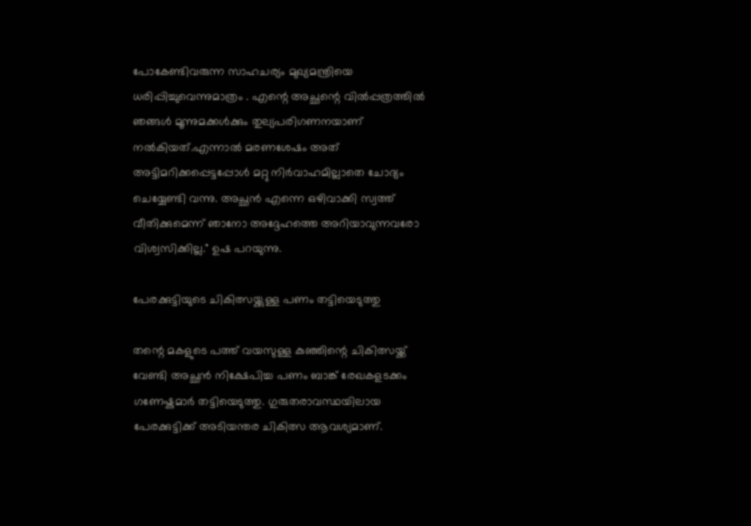പോകേണ്ടിവരുന്ന സാഹചര്യം മുഖ്യമന്ത്രിയെ ധരിപ്പിച്ചുവെന്നുമാത്രം . എന്റെ അച്ഛന്റെ വിൽപ്പത്രത്തിൽ ഞങ്ങൾ മൂന്നുമക്കൾക്കും തുല്യപരിഗണനയാണ് നൽകിയത്.എന്നാൽ മരണശേഷം അത് അട്ടിമറിക്കപ്പെട്ടപ്പോൾ മറ്റു നിർവാഹമില്ലാതെ ചോദ്യം ചെയ്യേണ്ടി വന്നു. അച്ഛൻ എന്നെ ഒഴിവാക്കി സ്വത്ത് വീതിക്കുമെന്ന് ഞാനോ അദ്ദേഹത്തെ അറിയാവുന്നവരോ വിശ്വസിക്കില്ല." ഉഷ പറയുന്നു.

പേരക്കുട്ടിയുടെ ചികിത്സയ്ക്കുള്ള പണം തട്ടിയെടുത്തു

തന്റെ മകളുടെ പത്ത് വയസുള്ള കുഞ്ഞിന്റെ ചികിത്സയ്ക്ക് വേണ്ടി അച്ഛൻ നിക്ഷേപിച്ച പണം ബാങ്ക് രേഖകളടക്കം ഗണേഷ്കുമാർ തട്ടിയെടുത്തു. ഗുരുതരാവസ്ഥയിലായ പേരക്കുട്ടിക്ക് അടിയന്തര ചികിത്സ ആവശ്യമാണ്.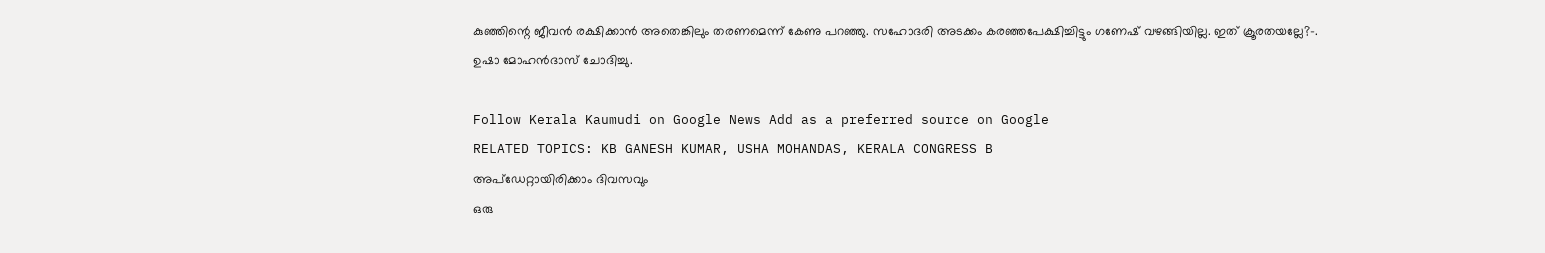കുഞ്ഞിന്റെ ജീവൻ രക്ഷിക്കാൻ അതെങ്കിലും തരണമെന്ന് കേണു പറഞ്ഞു. സഹോദരി അടക്കം കരഞ്ഞപേക്ഷിച്ചിട്ടും ഗണേഷ് വഴങ്ങിയില്ല. ഇത് ക്രൂരതയല്ലേ?-. ഉഷാ മോഹൻദാസ് ചോദിച്ചു.

Follow Kerala Kaumudi on Google News Add as a preferred source on Google
RELATED TOPICS: KB GANESH KUMAR, USHA MOHANDAS, KERALA CONGRESS B
അപ്ഡേറ്റായിരിക്കാം ദിവസവും
ഒരു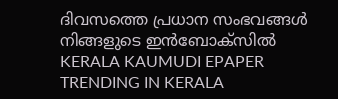ദിവസത്തെ പ്രധാന സംഭവങ്ങൾ നിങ്ങളുടെ ഇൻബോക്സിൽ
KERALA KAUMUDI EPAPER
TRENDING IN KERALA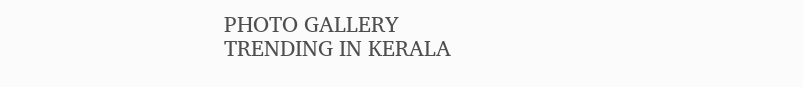PHOTO GALLERY
TRENDING IN KERALA